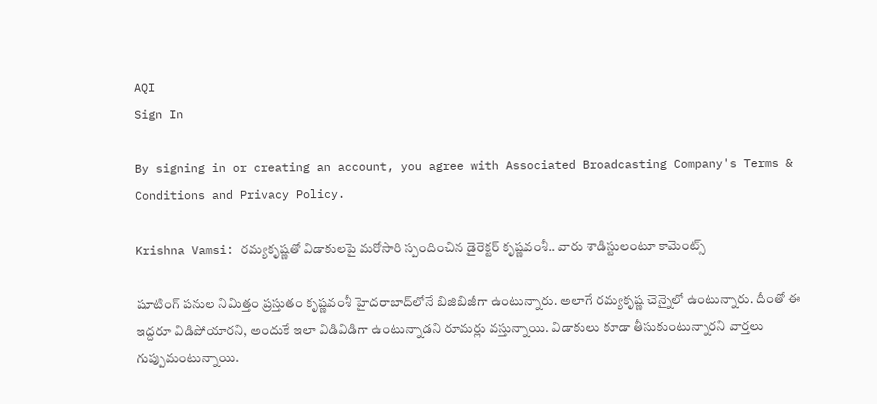AQI
Sign In

By signing in or creating an account, you agree with Associated Broadcasting Company's Terms & Conditions and Privacy Policy.

Krishna Vamsi: రమ్యకృష్ణతో విడాకులపై మరోసారి స్పందించిన డైరెక్టర్‌ కృష్ణవంశీ.. వారు శాడిస్టులంటూ కామెంట్స్‌

షూటింగ్‌ పనుల నిమిత్తం ప్రస్తుతం కృష్ణవంశీ హైదరాబాద్‌లోనే బిజిబిజీగా ఉంటున్నారు. అలాగే రమ్యకృష్ణ చెన్నైలో ఉంటున్నారు. దీంతో ఈ ఇద్దరూ విడిపోయారని, అందుకే ఇలా విడివిడిగా ఉంటున్నాడని రూమర్లు వస్తున్నాయి. విడాకులు కూడా తీసుకుంటున్నారని వార్తలు గుప్పుమంటున్నాయి.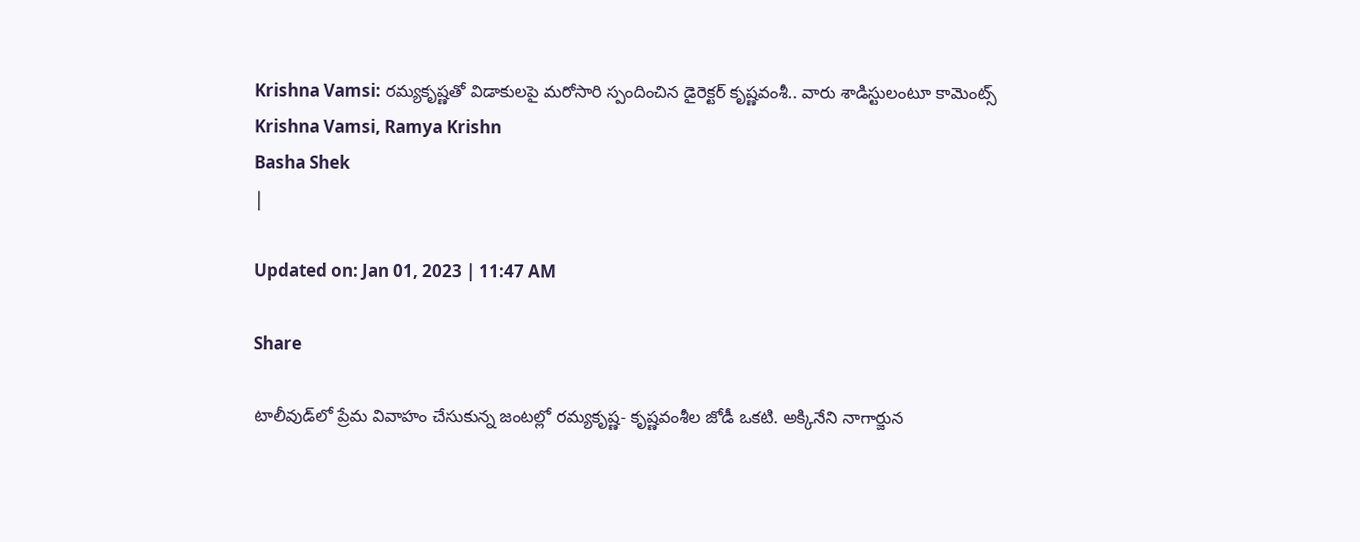Krishna Vamsi: రమ్యకృష్ణతో విడాకులపై మరోసారి స్పందించిన డైరెక్టర్‌ కృష్ణవంశీ.. వారు శాడిస్టులంటూ కామెంట్స్‌
Krishna Vamsi, Ramya Krishn
Basha Shek
|

Updated on: Jan 01, 2023 | 11:47 AM

Share

టాలీవుడ్‌లో ప్రేమ వివాహం చేసుకున్న జంటల్లో రమ్యకృష్ణ- కృష్ణవంశీల జోడీ ఒకటి. అక్కినేని నాగార్జున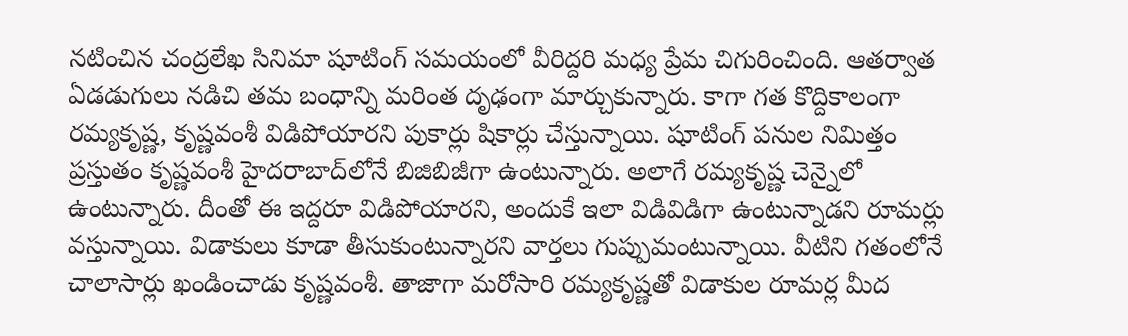నటించిన చంద్రలేఖ సినిమా షూటింగ్‌ సమయంలో వీరిద్దరి మధ్య ప్రేమ చిగురించింది. ఆతర్వాత ఏడడుగులు నడిచి తమ బంధాన్ని మరింత దృఢంగా మార్చుకున్నారు. కాగా గత కొద్దికాలంగా రమ్యకృష్ణ, కృష్ణవంశీ విడిపోయారని పుకార్లు షికార్లు చేస్తున్నాయి. షూటింగ్‌ పనుల నిమిత్తం ప్రస్తుతం కృష్ణవంశీ హైదరాబాద్‌లోనే బిజిబిజీగా ఉంటున్నారు. అలాగే రమ్యకృష్ణ చెన్నైలో ఉంటున్నారు. దీంతో ఈ ఇద్దరూ విడిపోయారని, అందుకే ఇలా విడివిడిగా ఉంటున్నాడని రూమర్లు వస్తున్నాయి. విడాకులు కూడా తీసుకుంటున్నారని వార్తలు గుప్పుమంటున్నాయి. వీటిని గతంలోనే చాలాసార్లు ఖండించాడు కృష్ణవంశీ. తాజాగా మరోసారి రమ్యకృష్ణతో విడాకుల రూమర్ల మీద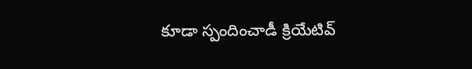కూడా స్పందించాడీ క్రియేటివ్‌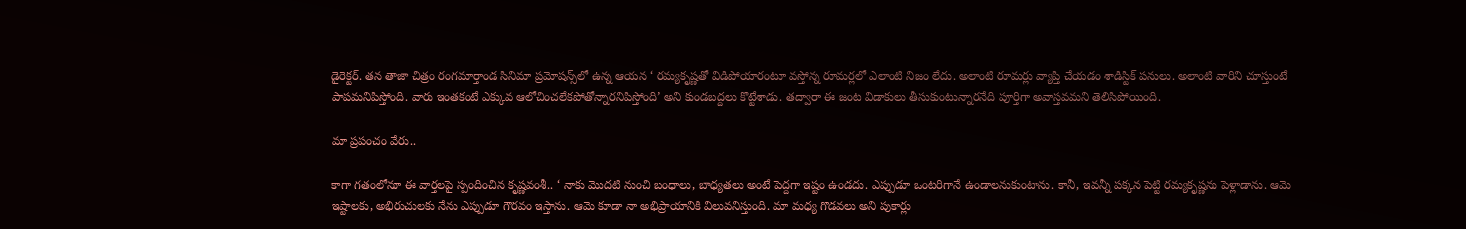డైరెక్టర్‌. తన తాజా చిత్రం రంగమార్తాండ సినిమా ప్రమోషన్స్‌లో ఉన్న ఆయన ‘ రమ్యకృష్ణతో విడిపోయారంటూ వస్తోన్న రూమర్లలో ఎలాంటి నిజం లేదు. అలాంటి రూమర్లు వ్యాప్తి చేయడం శాడిస్టిక్ పనులు. అలాంటి వారిని చూస్తుంటే పాపమనిపిస్తోంది. వారు ఇంతకంటే ఎక్కువ ఆలోచించలేకపోతోన్నారనిపిస్తోంది’ అని కుండబద్దలు కొట్టేశాడు. తద్వారా ఈ జంట విడాకులు తీసుకుంటున్నారనేది పూర్తిగా అవాస్తవమని తెలిసిపోయింది.

మా ప్రపంచం వేరు..

కాగా గతంలోనూ ఈ వార్తలపై స్పందించిన కృష్ణవంశీ.. ‘ నాకు మొదటి నుంచి బంధాలు, బాధ్యతలు అంటే పెద్దగా ఇష్టం ఉండదు. ఎప్పుడూ ఒంటరిగానే ఉండాలనుకుంటాను. కానీ, ఇవన్నీ పక్కన పెట్టి రమ్యకృష్ణను పెళ్లాడాను. ఆమె ఇష్టాలకు, అభిరుచులకు నేను ఎప్పుడూ గౌరవం ఇస్తాను. ఆమె కూడా నా అభిప్రాయానికి విలువనిస్తుంది. మా మధ్య గొడవలు అని పుకార్లు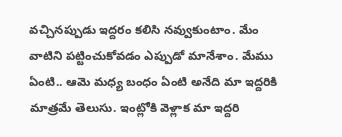వచ్చినప్పుడు ఇద్దరం కలిసి నవ్వుకుంటాం. మేం వాటిని పట్టించుకోవడం ఎప్పుడో మానేశాం. మేము ఏంటి.. ఆమె మధ్య బంధం ఏంటి అనేది మా ఇద్దరికి మాత్రమే తెలుసు. ఇంట్లోకి వెళ్లాక మా ఇద్దరి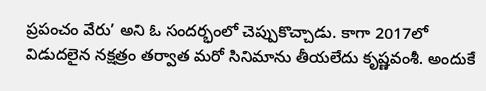ప్రపంచం వేరు’ అని ఓ సందర్భంలో చెప్పుకొచ్చాడు. కాగా 2017లో విడుదలైన నక్షత్రం తర్వాత మరో సినిమాను తీయలేదు కృష్ణవంశీ. అందుకే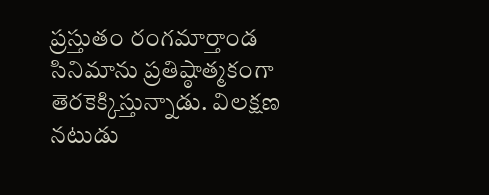ప్రస్తుతం రంగమార్తాండ సినిమాను ప్రతిష్ఠాత్మకంగా తెరకెక్కిస్తున్నాడు. విలక్షణ నటుడు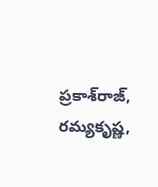ప్రకాశ్‌రాజ్‌, రమ్యకృష్ణ,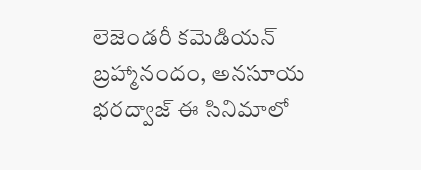లెజెండరీ కమెడియన్‌ బ్రహ్మానందం, అనసూయ భరద్వాజ్‌ ఈ సినిమాలో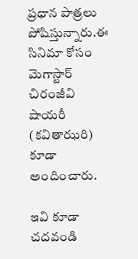ప్రధాన పాత్రలు పోషిస్తున్నారు.ఈ సినిమా కోసం మెగాస్టార్‌ చిరంజీవి షాయరీ (కవితాఝరి) కూడా అందించారు.

ఇవి కూడా చదవండి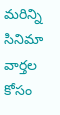మరిన్ని సినిమా వార్తల కోసం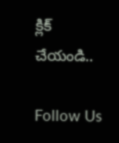క్లిక్ చేయండి..

Follow Us